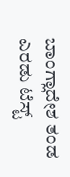ಬಾಂಗ್ಲಾದೇಶ ತಂಡ ಎರಡು ಟೆಸ್ಟ್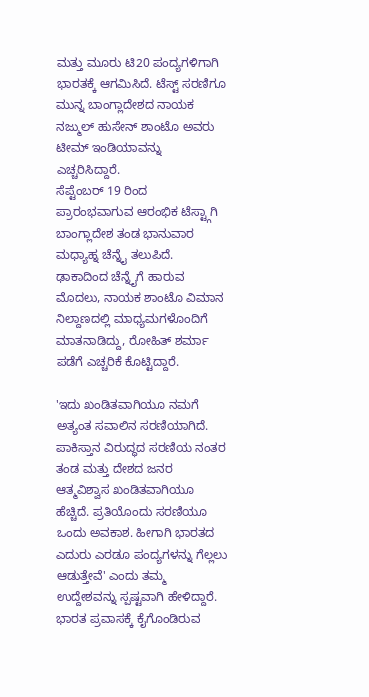ಮತ್ತು ಮೂರು ಟಿ20 ಪಂದ್ಯಗಳಿಗಾಗಿ ಭಾರತಕ್ಕೆ ಆಗಮಿಸಿದೆ. ಟೆಸ್ಟ್ ಸರಣಿಗೂ ಮುನ್ನ ಬಾಂಗ್ಲಾದೇಶದ ನಾಯಕ ನಜ್ಮುಲ್ ಹುಸೇನ್ ಶಾಂಟೊ ಅವರು ಟೀಮ್ ಇಂಡಿಯಾವನ್ನು ಎಚ್ಚರಿಸಿದ್ದಾರೆ.
ಸೆಪ್ಟೆಂಬರ್ 19 ರಿಂದ ಪ್ರಾರಂಭವಾಗುವ ಆರಂಭಿಕ ಟೆಸ್ಟ್ಗಾಗಿ ಬಾಂಗ್ಲಾದೇಶ ತಂಡ ಭಾನುವಾರ ಮಧ್ಯಾಹ್ನ ಚೆನ್ನೈ ತಲುಪಿದೆ. ಢಾಕಾದಿಂದ ಚೆನ್ನೈಗೆ ಹಾರುವ ಮೊದಲು, ನಾಯಕ ಶಾಂಟೊ ವಿಮಾನ ನಿಲ್ದಾಣದಲ್ಲಿ ಮಾಧ್ಯಮಗಳೊಂದಿಗೆ ಮಾತನಾಡಿದ್ದು, ರೋಹಿತ್ ಶರ್ಮಾ ಪಡೆಗೆ ಎಚ್ಚರಿಕೆ ಕೊಟ್ಟಿದ್ದಾರೆ.

'ಇದು ಖಂಡಿತವಾಗಿಯೂ ನಮಗೆ ಅತ್ಯಂತ ಸವಾಲಿನ ಸರಣಿಯಾಗಿದೆ. ಪಾಕಿಸ್ತಾನ ವಿರುದ್ಧದ ಸರಣಿಯ ನಂತರ ತಂಡ ಮತ್ತು ದೇಶದ ಜನರ ಆತ್ಮವಿಶ್ವಾಸ ಖಂಡಿತವಾಗಿಯೂ ಹೆಚ್ಚಿದೆ. ಪ್ರತಿಯೊಂದು ಸರಣಿಯೂ ಒಂದು ಅವಕಾಶ. ಹೀಗಾಗಿ ಭಾರತದ ಎದುರು ಎರಡೂ ಪಂದ್ಯಗಳನ್ನು ಗೆಲ್ಲಲು ಆಡುತ್ತೇವೆ' ಎಂದು ತಮ್ಮ ಉದ್ದೇಶವನ್ನು ಸ್ಪಷ್ಟವಾಗಿ ಹೇಳಿದ್ದಾರೆ.
ಭಾರತ ಪ್ರವಾಸಕ್ಕೆ ಕೈಗೊಂಡಿರುವ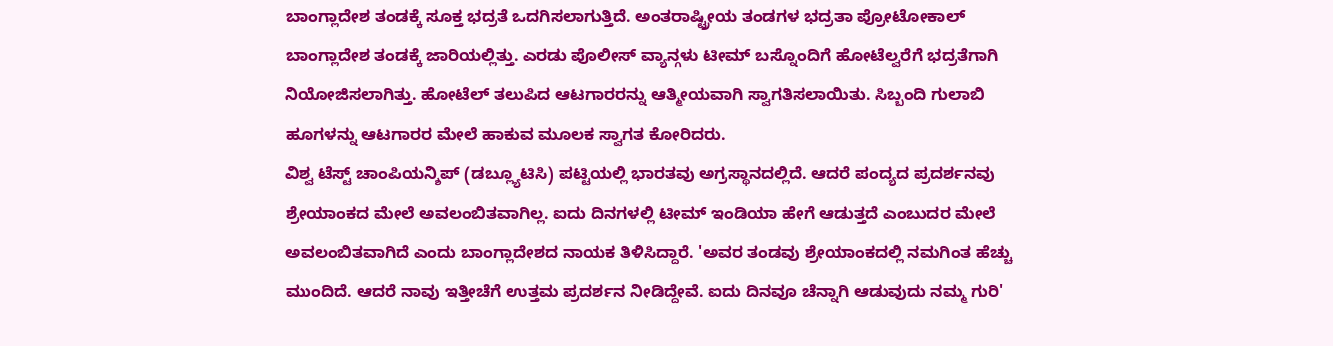ಬಾಂಗ್ಲಾದೇಶ ತಂಡಕ್ಕೆ ಸೂಕ್ತ ಭದ್ರತೆ ಒದಗಿಸಲಾಗುತ್ತಿದೆ. ಅಂತರಾಷ್ಟ್ರೀಯ ತಂಡಗಳ ಭದ್ರತಾ ಪ್ರೋಟೋಕಾಲ್ ಬಾಂಗ್ಲಾದೇಶ ತಂಡಕ್ಕೆ ಜಾರಿಯಲ್ಲಿತ್ತು. ಎರಡು ಪೊಲೀಸ್ ವ್ಯಾನ್ಗಳು ಟೀಮ್ ಬಸ್ನೊಂದಿಗೆ ಹೋಟೆಲ್ವರೆಗೆ ಭದ್ರತೆಗಾಗಿ ನಿಯೋಜಿಸಲಾಗಿತ್ತು. ಹೋಟೆಲ್ ತಲುಪಿದ ಆಟಗಾರರನ್ನು ಆತ್ಮೀಯವಾಗಿ ಸ್ವಾಗತಿಸಲಾಯಿತು. ಸಿಬ್ಬಂದಿ ಗುಲಾಬಿ ಹೂಗಳನ್ನು ಆಟಗಾರರ ಮೇಲೆ ಹಾಕುವ ಮೂಲಕ ಸ್ವಾಗತ ಕೋರಿದರು.
ವಿಶ್ವ ಟೆಸ್ಟ್ ಚಾಂಪಿಯನ್ಶಿಪ್ (ಡಬ್ಲ್ಯೂಟಿಸಿ) ಪಟ್ಟಿಯಲ್ಲಿ ಭಾರತವು ಅಗ್ರಸ್ಥಾನದಲ್ಲಿದೆ. ಆದರೆ ಪಂದ್ಯದ ಪ್ರದರ್ಶನವು ಶ್ರೇಯಾಂಕದ ಮೇಲೆ ಅವಲಂಬಿತವಾಗಿಲ್ಲ. ಐದು ದಿನಗಳಲ್ಲಿ ಟೀಮ್ ಇಂಡಿಯಾ ಹೇಗೆ ಆಡುತ್ತದೆ ಎಂಬುದರ ಮೇಲೆ ಅವಲಂಬಿತವಾಗಿದೆ ಎಂದು ಬಾಂಗ್ಲಾದೇಶದ ನಾಯಕ ತಿಳಿಸಿದ್ದಾರೆ. 'ಅವರ ತಂಡವು ಶ್ರೇಯಾಂಕದಲ್ಲಿ ನಮಗಿಂತ ಹೆಚ್ಚು ಮುಂದಿದೆ. ಆದರೆ ನಾವು ಇತ್ತೀಚೆಗೆ ಉತ್ತಮ ಪ್ರದರ್ಶನ ನೀಡಿದ್ದೇವೆ. ಐದು ದಿನವೂ ಚೆನ್ನಾಗಿ ಆಡುವುದು ನಮ್ಮ ಗುರಿ'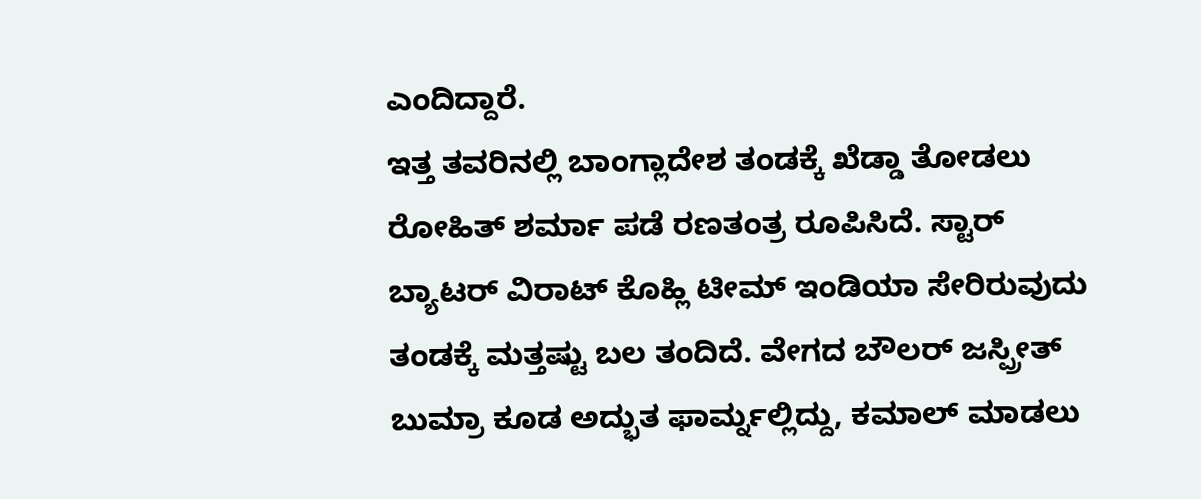ಎಂದಿದ್ದಾರೆ.
ಇತ್ತ ತವರಿನಲ್ಲಿ ಬಾಂಗ್ಲಾದೇಶ ತಂಡಕ್ಕೆ ಖೆಡ್ಡಾ ತೋಡಲು ರೋಹಿತ್ ಶರ್ಮಾ ಪಡೆ ರಣತಂತ್ರ ರೂಪಿಸಿದೆ. ಸ್ಟಾರ್ ಬ್ಯಾಟರ್ ವಿರಾಟ್ ಕೊಹ್ಲಿ ಟೀಮ್ ಇಂಡಿಯಾ ಸೇರಿರುವುದು ತಂಡಕ್ಕೆ ಮತ್ತಷ್ಟು ಬಲ ತಂದಿದೆ. ವೇಗದ ಬೌಲರ್ ಜಸ್ಪ್ರೀತ್ ಬುಮ್ರಾ ಕೂಡ ಅದ್ಭುತ ಫಾರ್ಮ್ನಲ್ಲಿದ್ದು, ಕಮಾಲ್ ಮಾಡಲು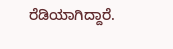ರೆಡಿಯಾಗಿದ್ದಾರೆ.